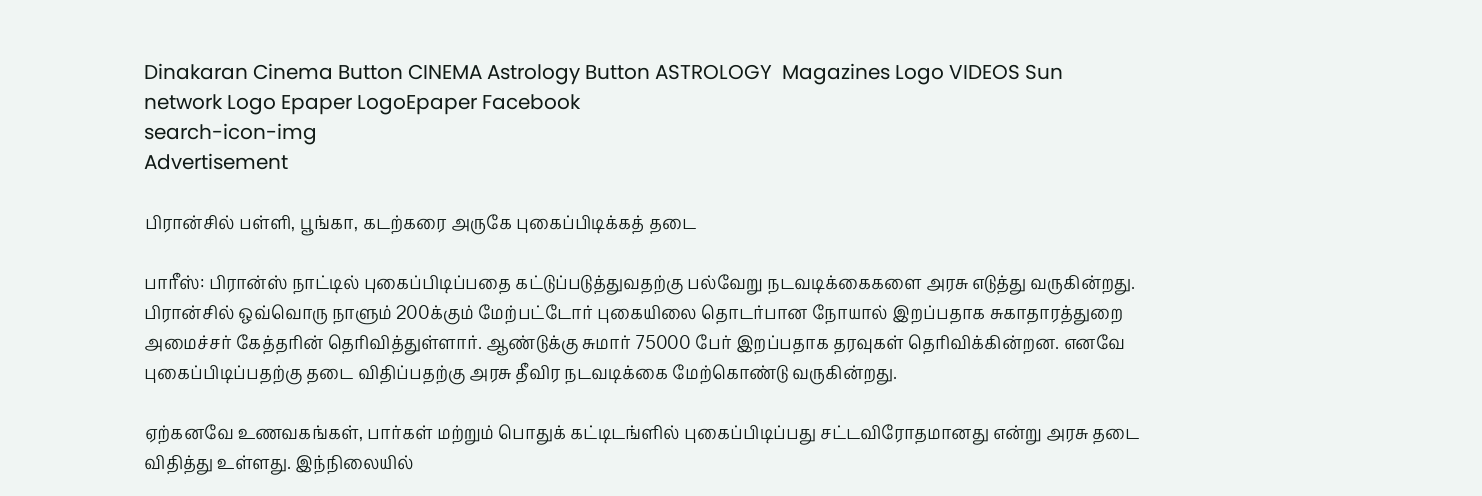Dinakaran Cinema Button CINEMA Astrology Button ASTROLOGY  Magazines Logo VIDEOS Sun network Logo Epaper LogoEpaper Facebook
search-icon-img
Advertisement

பிரான்சில் பள்ளி, பூங்கா, கடற்கரை அருகே புகைப்பிடிக்கத் தடை

பாரீஸ்: பிரான்ஸ் நாட்டில் புகைப்பிடிப்பதை கட்டுப்படுத்துவதற்கு பல்வேறு நடவடிக்கைகளை அரசு எடுத்து வருகின்றது. பிரான்சில் ஒவ்வொரு நாளும் 200க்கும் மேற்பட்டோர் புகையிலை தொடர்பான நோயால் இறப்பதாக சுகாதாரத்துறை அமைச்சர் கேத்தரின் தெரிவித்துள்ளார். ஆண்டுக்கு சுமார் 75000 பேர் இறப்பதாக தரவுகள் தெரிவிக்கின்றன. எனவே புகைப்பிடிப்பதற்கு தடை விதிப்பதற்கு அரசு தீவிர நடவடிக்கை மேற்கொண்டு வருகின்றது.

ஏற்கனவே உணவகங்கள், பார்கள் மற்றும் பொதுக் கட்டிடங்ளில் புகைப்பிடிப்பது சட்டவிரோதமானது என்று அரசு தடை விதித்து உள்ளது. இந்நிலையில்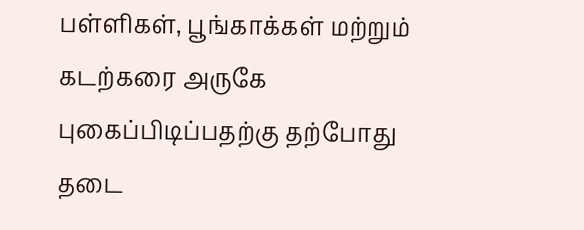பள்ளிகள், பூங்காக்கள் மற்றும் கடற்கரை அருகே புகைப்பிடிப்பதற்கு தற்போது தடை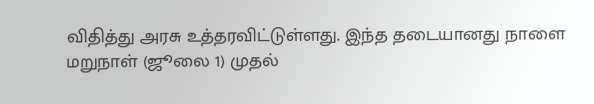விதித்து அரசு உத்தரவிட்டுள்ளது. இந்த தடையானது நாளை மறுநாள் (ஜூலை 1) முதல்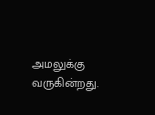அமலுக்கு வருகின்றது.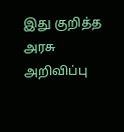இது குறித்த அரசு அறிவிப்பு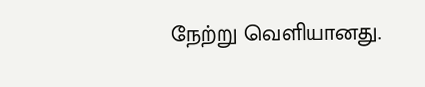நேற்று வெளியானது.